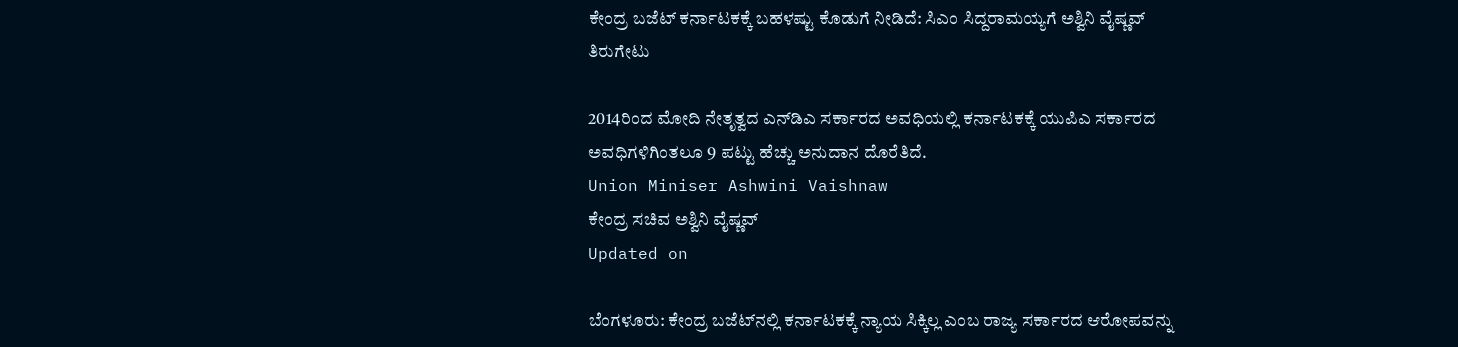ಕೇಂದ್ರ ಬಜೆಟ್ ಕರ್ನಾಟಕಕ್ಕೆ ಬಹಳಷ್ಟು ಕೊಡುಗೆ ನೀಡಿದೆ: ಸಿಎಂ ಸಿದ್ದರಾಮಯ್ಯಗೆ ಅಶ್ವಿನಿ ವೈಷ್ಣವ್ ತಿರುಗೇಟು

2014ರಿಂದ ಮೋದಿ ನೇತೃತ್ವದ ಎನ್‌ಡಿಎ ಸರ್ಕಾರದ ಅವಧಿಯಲ್ಲಿ ಕರ್ನಾಟಕಕ್ಕೆ ಯುಪಿಎ ಸರ್ಕಾರದ ಅವಧಿಗಳಿಗಿಂತಲೂ 9 ಪಟ್ಟು ಹೆಚ್ಚು ಅನುದಾನ ದೊರೆತಿದೆ.
Union Miniser Ashwini Vaishnaw
ಕೇಂದ್ರ ಸಚಿವ ಅಶ್ವಿನಿ ವೈಷ್ಣವ್
Updated on

ಬೆಂಗಳೂರು: ಕೇಂದ್ರ ಬಜೆಟ್‌ನಲ್ಲಿ ಕರ್ನಾಟಕಕ್ಕೆ ನ್ಯಾಯ ಸಿಕ್ಕಿಲ್ಲ ಎಂಬ ರಾಜ್ಯ ಸರ್ಕಾರದ ಆರೋಪವನ್ನು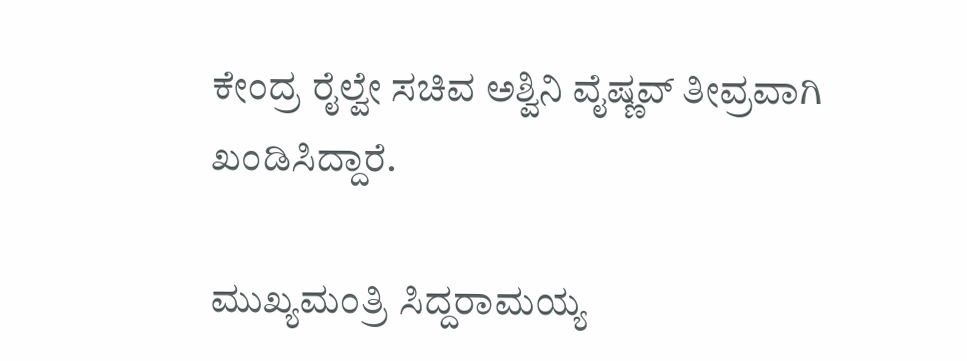ಕೇಂದ್ರ ರೈಲ್ವೇ ಸಚಿವ ಅಶ್ವಿನಿ ವೈಷ್ಣವ್ ತೀವ್ರವಾಗಿ ಖಂಡಿಸಿದ್ದಾರೆ.

ಮುಖ್ಯಮಂತ್ರಿ ಸಿದ್ದರಾಮಯ್ಯ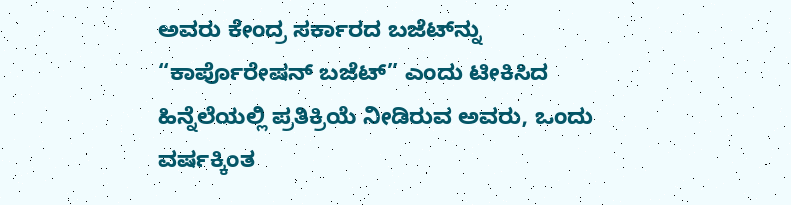ಅವರು ಕೇಂದ್ರ ಸರ್ಕಾರದ ಬಜೆಟ್‌ನ್ನು “ಕಾರ್ಪೊರೇಷನ್ ಬಜೆಟ್” ಎಂದು ಟೀಕಿಸಿದ ಹಿನ್ನೆಲೆಯಲ್ಲಿ ಪ್ರತಿಕ್ರಿಯೆ ನೀಡಿರುವ ಅವರು, ಒಂದು ವರ್ಷಕ್ಕಿಂತ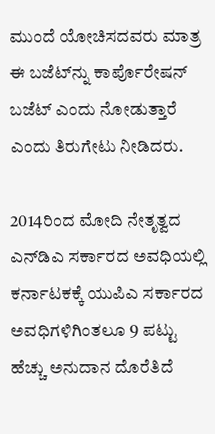ಮುಂದೆ ಯೋಚಿಸದವರು ಮಾತ್ರ ಈ ಬಜೆಟ್‌ನ್ನು ಕಾರ್ಪೊರೇಷನ್ ಬಜೆಟ್ ಎಂದು ನೋಡುತ್ತಾರೆ ಎಂದು ತಿರುಗೇಟು ನೀಡಿದರು.

2014ರಿಂದ ಮೋದಿ ನೇತೃತ್ವದ ಎನ್‌ಡಿಎ ಸರ್ಕಾರದ ಅವಧಿಯಲ್ಲಿ ಕರ್ನಾಟಕಕ್ಕೆ ಯುಪಿಎ ಸರ್ಕಾರದ ಅವಧಿಗಳಿಗಿಂತಲೂ 9 ಪಟ್ಟು ಹೆಚ್ಚು ಅನುದಾನ ದೊರೆತಿದೆ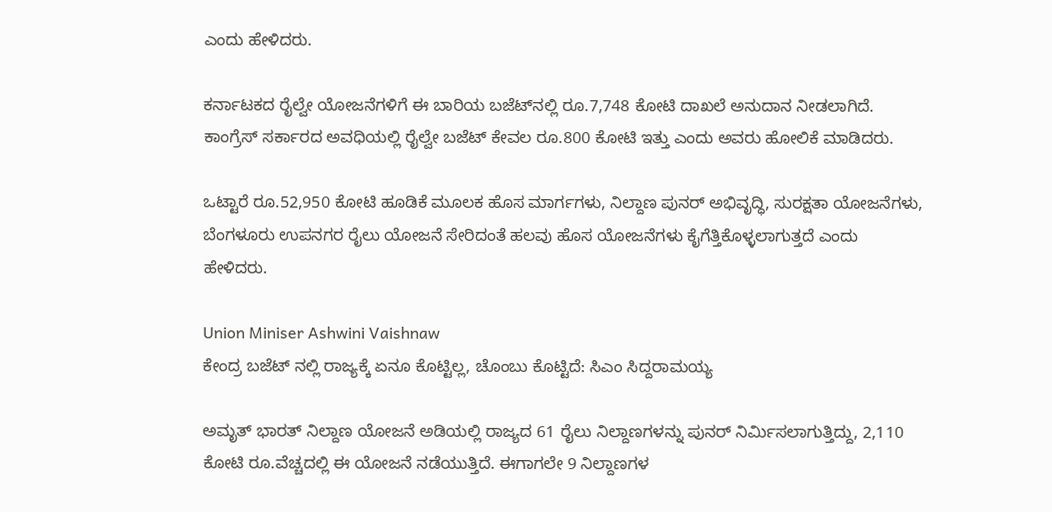ಎಂದು ಹೇಳಿದರು.

ಕರ್ನಾಟಕದ ರೈಲ್ವೇ ಯೋಜನೆಗಳಿಗೆ ಈ ಬಾರಿಯ ಬಜೆಟ್‌ನಲ್ಲಿ ರೂ.7,748 ಕೋಟಿ ದಾಖಲೆ ಅನುದಾನ ನೀಡಲಾಗಿದೆ. ಕಾಂಗ್ರೆಸ್ ಸರ್ಕಾರದ ಅವಧಿಯಲ್ಲಿ ರೈಲ್ವೇ ಬಜೆಟ್ ಕೇವಲ ರೂ.800 ಕೋಟಿ ಇತ್ತು ಎಂದು ಅವರು ಹೋಲಿಕೆ ಮಾಡಿದರು.

ಒಟ್ಟಾರೆ ರೂ.52,950 ಕೋಟಿ ಹೂಡಿಕೆ ಮೂಲಕ ಹೊಸ ಮಾರ್ಗಗಳು, ನಿಲ್ದಾಣ ಪುನರ್ ಅಭಿವೃದ್ಧಿ, ಸುರಕ್ಷತಾ ಯೋಜನೆಗಳು, ಬೆಂಗಳೂರು ಉಪನಗರ ರೈಲು ಯೋಜನೆ ಸೇರಿದಂತೆ ಹಲವು ಹೊಸ ಯೋಜನೆಗಳು ಕೈಗೆತ್ತಿಕೊಳ್ಳಲಾಗುತ್ತದೆ ಎಂದು ಹೇಳಿದರು.

Union Miniser Ashwini Vaishnaw
ಕೇಂದ್ರ ಬಜೆಟ್ ನಲ್ಲಿ ರಾಜ್ಯಕ್ಕೆ ಏನೂ ಕೊಟ್ಟಿಲ್ಲ, ಚೊಂಬು ಕೊಟ್ಟಿದೆ: ಸಿಎಂ ಸಿದ್ದರಾಮಯ್ಯ

ಅಮೃತ್ ಭಾರತ್ ನಿಲ್ದಾಣ ಯೋಜನೆ ಅಡಿಯಲ್ಲಿ ರಾಜ್ಯದ 61 ರೈಲು ನಿಲ್ದಾಣಗಳನ್ನು ಪುನರ್ ನಿರ್ಮಿಸಲಾಗುತ್ತಿದ್ದು, 2,110 ಕೋಟಿ ರೂ.ವೆಚ್ಚದಲ್ಲಿ ಈ ಯೋಜನೆ ನಡೆಯುತ್ತಿದೆ. ಈಗಾಗಲೇ 9 ನಿಲ್ದಾಣಗಳ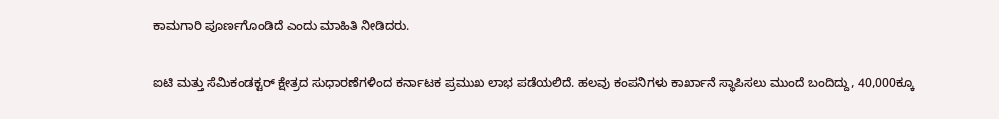ಕಾಮಗಾರಿ ಪೂರ್ಣಗೊಂಡಿದೆ ಎಂದು ಮಾಹಿತಿ ನೀಡಿದರು.

ಐಟಿ ಮತ್ತು ಸೆಮಿಕಂಡಕ್ಟರ್ ಕ್ಷೇತ್ರದ ಸುಧಾರಣೆಗಳಿಂದ ಕರ್ನಾಟಕ ಪ್ರಮುಖ ಲಾಭ ಪಡೆಯಲಿದೆ. ಹಲವು ಕಂಪನಿಗಳು ಕಾರ್ಖಾನೆ ಸ್ಥಾಪಿಸಲು ಮುಂದೆ ಬಂದಿದ್ದು, 40,000ಕ್ಕೂ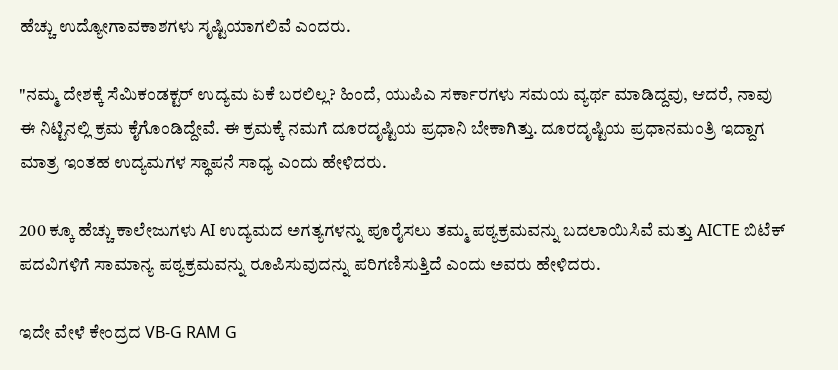ಹೆಚ್ಚು ಉದ್ಯೋಗಾವಕಾಶಗಳು ಸೃಷ್ಟಿಯಾಗಲಿವೆ ಎಂದರು.

"ನಮ್ಮ ದೇಶಕ್ಕೆ ಸೆಮಿಕಂಡಕ್ಟರ್ ಉದ್ಯಮ ಏಕೆ ಬರಲಿಲ್ಲ? ಹಿಂದೆ, ಯುಪಿಎ ಸರ್ಕಾರಗಳು ಸಮಯ ವ್ಯರ್ಥ ಮಾಡಿದ್ದವು, ಆದರೆ, ನಾವು ಈ ನಿಟ್ಟಿನಲ್ಲಿ ಕ್ರಮ ಕೈಗೊಂಡಿದ್ದೇವೆ. ಈ ಕ್ರಮಕ್ಕೆ ನಮಗೆ ದೂರದೃಷ್ಟಿಯ ಪ್ರಧಾನಿ ಬೇಕಾಗಿತ್ತು. ದೂರದೃಷ್ಟಿಯ ಪ್ರಧಾನಮಂತ್ರಿ ಇದ್ದಾಗ ಮಾತ್ರ ಇಂತಹ ಉದ್ಯಮಗಳ ಸ್ಥಾಪನೆ ಸಾಧ್ಯ ಎಂದು ಹೇಳಿದರು.

200 ಕ್ಕೂ ಹೆಚ್ಚು ಕಾಲೇಜುಗಳು AI ಉದ್ಯಮದ ಅಗತ್ಯಗಳನ್ನು ಪೂರೈಸಲು ತಮ್ಮ ಪಠ್ಯಕ್ರಮವನ್ನು ಬದಲಾಯಿಸಿವೆ ಮತ್ತು AICTE ಬಿಟೆಕ್ ಪದವಿಗಳಿಗೆ ಸಾಮಾನ್ಯ ಪಠ್ಯಕ್ರಮವನ್ನು ರೂಪಿಸುವುದನ್ನು ಪರಿಗಣಿಸುತ್ತಿದೆ ಎಂದು ಅವರು ಹೇಳಿದರು.

ಇದೇ ವೇಳೆ ಕೇಂದ್ರದ VB-G RAM G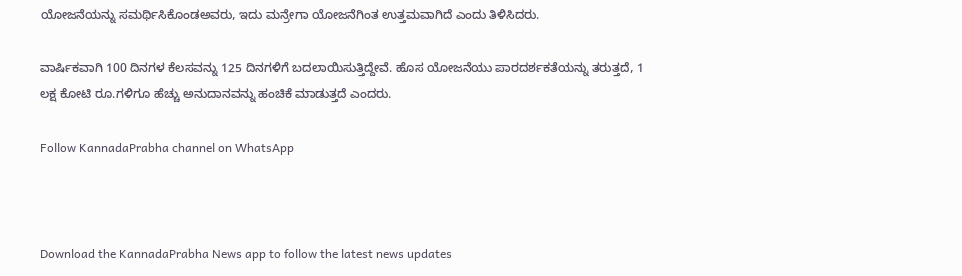ಯೋಜನೆಯನ್ನು ಸಮರ್ಥಿಸಿಕೊಂಡಅವರು, ಇದು ಮನ್ರೇಗಾ ಯೋಜನೆಗಿಂತ ಉತ್ತಮವಾಗಿದೆ ಎಂದು ತಿಳಿಸಿದರು.

ವಾರ್ಷಿಕವಾಗಿ 100 ದಿನಗಳ ಕೆಲಸವನ್ನು 125 ದಿನಗಳಿಗೆ ಬದಲಾಯಿಸುತ್ತಿದ್ದೇವೆ. ಹೊಸ ಯೋಜನೆಯು ಪಾರದರ್ಶಕತೆಯನ್ನು ತರುತ್ತದೆ, 1 ಲಕ್ಷ ಕೋಟಿ ರೂ.ಗಳಿಗೂ ಹೆಚ್ಚು ಅನುದಾನವನ್ನು ಹಂಚಿಕೆ ಮಾಡುತ್ತದೆ ಎಂದರು.

Follow KannadaPrabha channel on WhatsApp



Download the KannadaPrabha News app to follow the latest news updates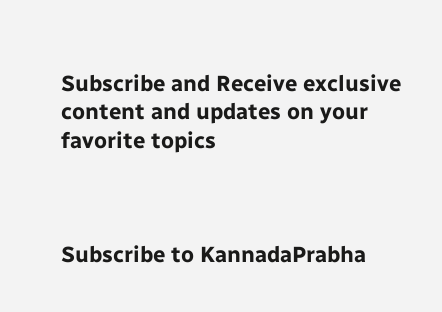Subscribe and Receive exclusive content and updates on your favorite topics



Subscribe to KannadaPrabha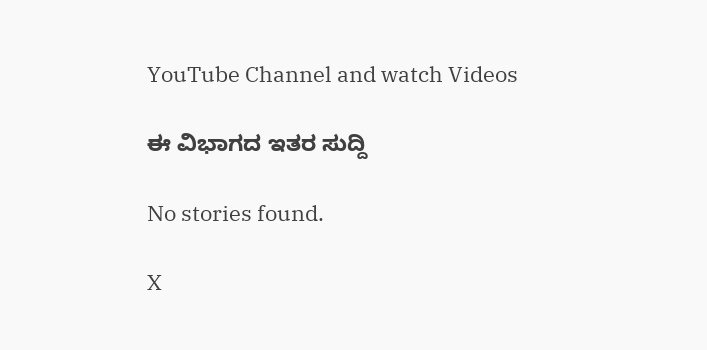YouTube Channel and watch Videos

ಈ ವಿಭಾಗದ ಇತರ ಸುದ್ದಿ

No stories found.

X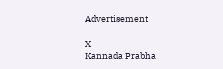Advertisement

X
Kannada Prabha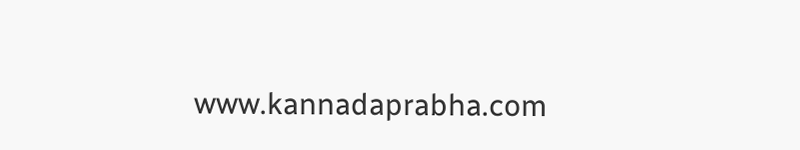www.kannadaprabha.com